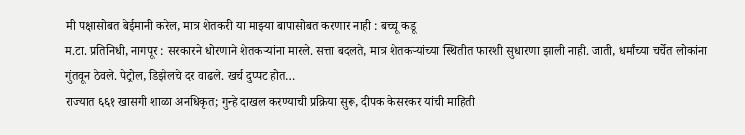मी पक्षासोबत बेईमानी करेल, मात्र शेतकरी या माझ्या बापासोबत करणार नाही : बच्चू कडू
म.टा. प्रतिनिधी, नागपूर : सरकारने धोरणाने शेतकऱ्यांना मारले. सत्ता बदलते, मात्र शेतकऱ्यांच्या स्थितीत फारशी सुधारणा झाली नाही. जाती, धर्मांच्या चर्चेत लोकांना गुंतवून ठेवले. पेट्रोल, डिझेलचे दर वाढले. खर्च दुप्पट होत…
राज्यात ६६१ खासगी शाळा अनधिकृत; गुन्हे दाखल करण्याची प्रक्रिया सुरू, दीपक केसरकर यांची माहिती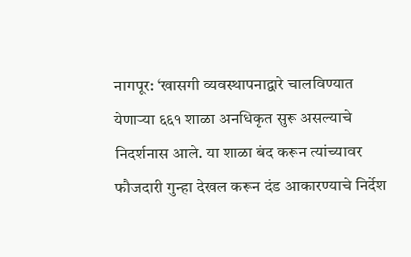नागपूर: ‘खासगी व्यवस्थापनाद्वारे चालविण्यात येणाऱ्या ६६१ शाळा अनधिकृत सुरू असल्याचे निदर्शनास आले. या शाळा बंद करून त्यांच्यावर फौजदारी गुन्हा देखल करून दंड आकारण्याचे निर्देश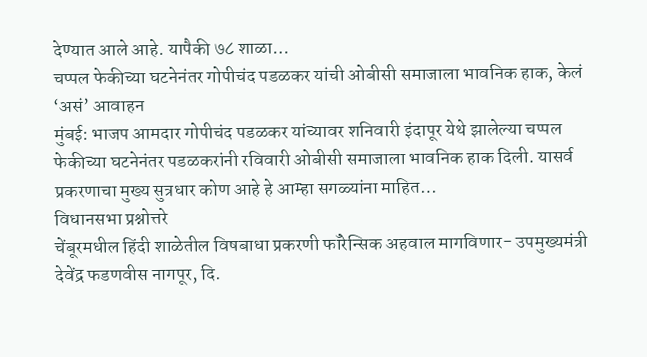देण्यात आले आहे. यापैकी ७८ शाळा…
चप्पल फेकीच्या घटनेनंतर गोपीचंद पडळकर यांची ओबीसी समाजाला भावनिक हाक, केलं ‘असं’ आवाहन
मुंबई: भाजप आमदार गोपीचंद पडळकर यांच्यावर शनिवारी इंदापूर येथे झालेल्या चप्पल फेकीच्या घटनेनंतर पडळकरांनी रविवारी ओबीसी समाजाला भावनिक हाक दिली. यासर्व प्रकरणाचा मुख्य सुत्रधार कोण आहे हे आम्हा सगळ्यांना माहित…
विधानसभा प्रश्नोत्तरे
चेंबूरमधील हिंदी शाळेतील विषबाधा प्रकरणी फॉरेन्सिक अहवाल मागविणार- उपमुख्यमंत्री देवेंद्र फडणवीस नागपूर, दि.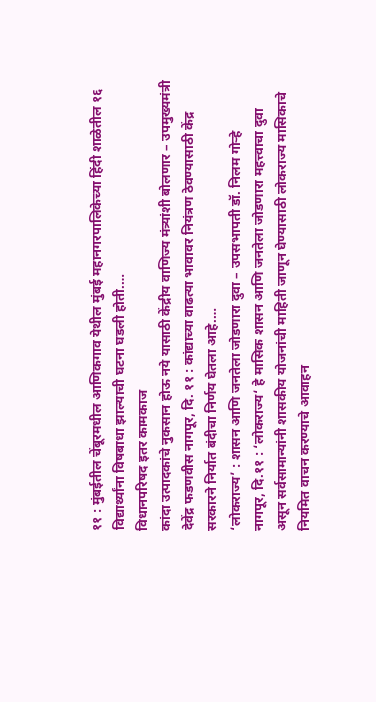११ : मुंबईतील चेंबूरमधील आणिकगाव येथील मुंबई महानगरपालिकेच्या हिंदी शाळेतील १६ विद्यार्थ्यांना विषबाधा झाल्याची घटना घडली होती.…
विधानपरिषद इतर कामकाज
कांदा उत्पादकांचे नुकसान होऊ नये यासाठी केंद्रीय वाणिज्य मंत्र्यांशी बोलणार – उपमुख्यमंत्री देवेंद्र फडणवीस नागपूर, दि. ११ : कांद्याच्या वाढत्या भावावर नियंत्रण ठेवण्यासाठी केंद्र सरकारने निर्यात बंदीचा निर्णय घेतला आहे.…
‘लोकराज्य’ : शासन आणि जनतेला जोडणारा दुवा – उपसभापती डॉ. निलम गोऱ्हे
नागपूर, दि.११ : ‘लोकराज्य‘ हे मासिक शासन आणि जनतेला जोडणारा महत्त्वाचा दुवा असून सर्वसामान्यांनी शासकीय योजनांची माहिती जाणून घेण्यासाठी लोकराज्य मासिकाचे नियमित वाचन करण्याचे आवाहन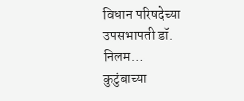विधान परिषदेच्या उपसभापती डॉ. निलम…
कुटुंबाच्या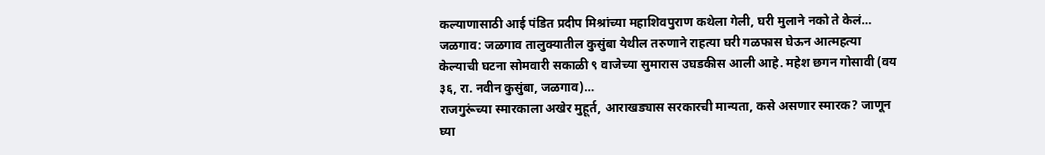कल्याणासाठी आई पंडित प्रदीप मिश्रांच्या महाशिवपुराण कथेला गेली, घरी मुलाने नको ते केलं…
जळगाव: जळगाव तालुक्यातील कुसुंबा येथील तरुणाने राहत्या घरी गळफास घेऊन आत्महत्या केल्याची घटना सोमवारी सकाळी ९ वाजेच्या सुमारास उघडकीस आली आहे. महेश छगन गोसावी (वय ३६, रा. नवीन कुसुंबा, जळगाव)…
राजगुरूंच्या स्मारकाला अखेर मुहूर्त, आराखड्यास सरकारची मान्यता, कसे असणार स्मारक? जाणून घ्या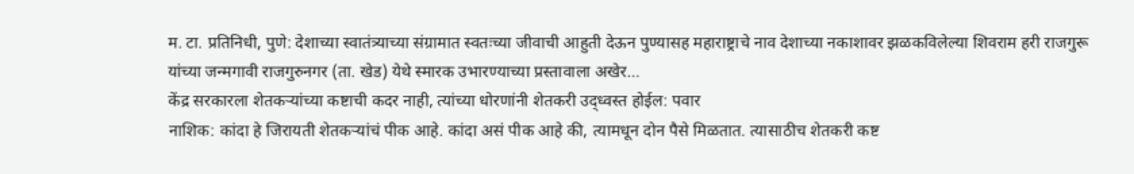म. टा. प्रतिनिधी, पुणे: देशाच्या स्वातंत्र्याच्या संग्रामात स्वतःच्या जीवाची आहुती देऊन पुण्यासह महाराष्ट्राचे नाव देशाच्या नकाशावर झळकविलेल्या शिवराम हरी राजगुरू यांच्या जन्मगावी राजगुरुनगर (ता. खेड) येथे स्मारक उभारण्याच्या प्रस्तावाला अखेर…
केंद्र सरकारला शेतकऱ्यांच्या कष्टाची कदर नाही, त्यांच्या धोरणांनी शेतकरी उद्ध्वस्त होईल: पवार
नाशिक: कांदा हे जिरायती शेतकऱ्यांचं पीक आहे. कांदा असं पीक आहे की, त्यामधून दोन पैसे मिळतात. त्यासाठीच शेतकरी कष्ट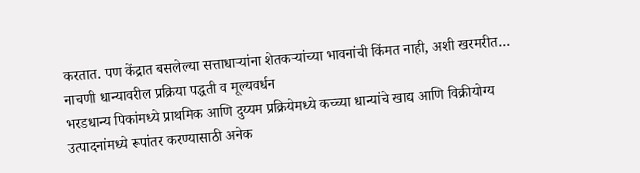करतात. पण केंद्रात बसलेल्या सत्ताधाऱ्यांना शेतकऱ्यांच्या भावनांची किंमत नाही, अशी खरमरीत…
नाचणी धान्यावरील प्रक्रिया पद्धती व मूल्यवर्धन
भरडधान्य पिकांमध्ये प्राथमिक आणि दुय्यम प्रक्रियेमध्ये कच्च्या धान्यांचे खाद्य आणि विक्रीयोग्य उत्पादनांमध्ये रूपांतर करण्यासाठी अनेक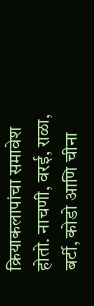क्रियाकलापांचा समावेश होतो. नाचणी, वरई, राळा, बर्टी, कोडो आणि चीना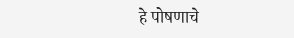हे पोषणाचे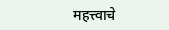महत्त्वाचे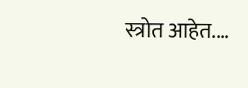स्त्रोत आहेत.…